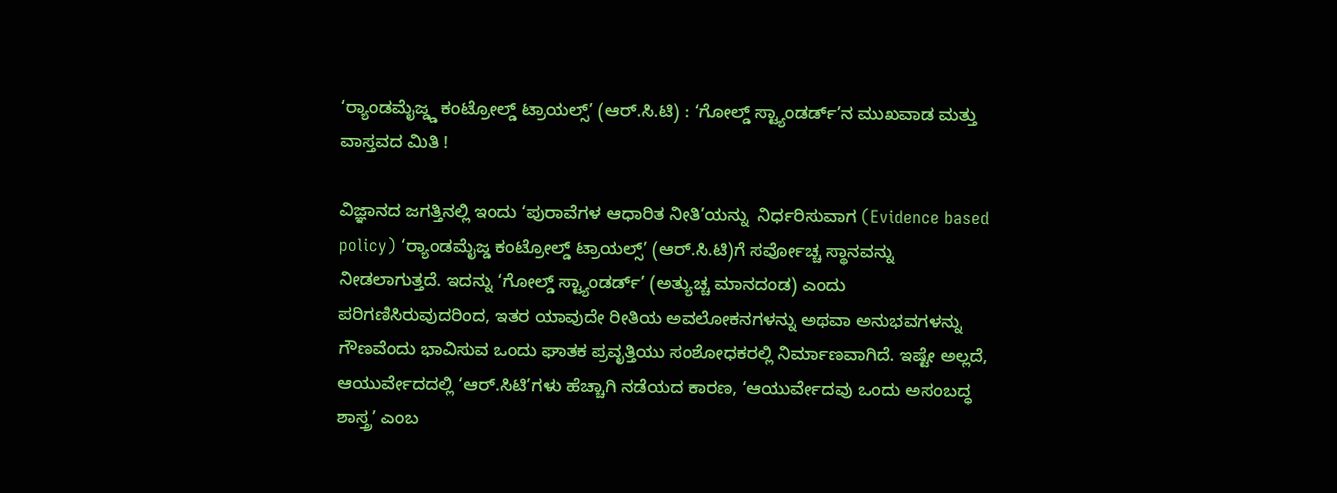‘ರ‍್ಯಾಂಡಮೈಜ್ಡ್ಡ ಕಂಟ್ರೋಲ್ಡ್ ಟ್ರಾಯಲ್ಸ್’ (ಆರ್.ಸಿ.ಟಿ) : ‘ಗೋಲ್ಡ್ ಸ್ಟ್ಯಾಂಡರ್ಡ್’ನ ಮುಖವಾಡ ಮತ್ತು ವಾಸ್ತವದ ಮಿತಿ !

ವಿಜ್ಞಾನದ ಜಗತ್ತಿನಲ್ಲಿ ಇಂದು ‘ಪುರಾವೆಗಳ ಆಧಾರಿತ ನೀತಿ’ಯನ್ನು  ನಿರ್ಧರಿಸುವಾಗ (Evidence based policy) ‘ರ‍್ಯಾಂಡಮೈಜ್ಡ ಕಂಟ್ರೋಲ್ಡ್ ಟ್ರಾಯಲ್ಸ್’ (ಆರ್.ಸಿ.ಟಿ)ಗೆ ಸರ್ವೋಚ್ಚ ಸ್ಥಾನವನ್ನು ನೀಡಲಾಗುತ್ತದೆ. ಇದನ್ನು ‘ಗೋಲ್ಡ್ ಸ್ಟ್ಯಾಂಡರ್ಡ್’ (ಅತ್ಯುಚ್ಚ ಮಾನದಂಡ) ಎಂದು ಪರಿಗಣಿಸಿರುವುದರಿಂದ, ಇತರ ಯಾವುದೇ ರೀತಿಯ ಅವಲೋಕನಗಳನ್ನು ಅಥವಾ ಅನುಭವಗಳನ್ನು ಗೌಣವೆಂದು ಭಾವಿಸುವ ಒಂದು ಘಾತಕ ಪ್ರವೃತ್ತಿಯು ಸಂಶೋಧಕರಲ್ಲಿ ನಿರ್ಮಾಣವಾಗಿದೆ. ಇಷ್ಟೇ ಅಲ್ಲದೆ, ಆಯುರ್ವೇದದಲ್ಲಿ ‘ಆರ್.ಸಿಟಿ’ಗಳು ಹೆಚ್ಚಾಗಿ ನಡೆಯದ ಕಾರಣ, ‘ಆಯುರ್ವೇದವು ಒಂದು ಅಸಂಬದ್ಧ ಶಾಸ್ತ್ರ’ ಎಂಬ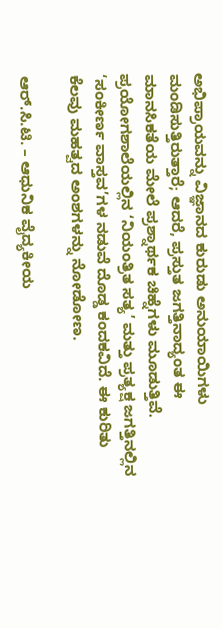ಅಭಿಪ್ರಾಯವನ್ನು ವಿಜ್ಞಾನದ ಕುರುಡು ಅನುಯಾಯಿಗಳು ಮಂಡಿಸುತ್ತಿರುತ್ತಾರೆ; ಆದರೆ, ಪ್ರಸ್ತುತ ಜಗತ್ತಿನಾದ್ಯಂತ ಈ ಮಾನಸಿಕತೆಯ ಮೇಲೆ ಪ್ರಶ್ನಾರ್ಥಕ ಚಿಹ್ನೆಗಳು ಮೂಡುತ್ತಿವೆ. ಪ್ರಯೋಗಶಾಲೆಯಲ್ಲಿನ ‘ನಿಯಂತ್ರಿತ ಸತ್ಯ’ ಮತ್ತು ಪ್ರತ್ಯಕ್ಷ ಜಗತ್ತಿನಲ್ಲಿನ ‘ಸಂಕೀರ್ಣ ವಾಸ್ತವ’ಗಳ ನಡುವೆ ದೊಡ್ಡ ಕಂದಕವಿದೆ. ಈ ಕುರಿತು ಕೆಲವು ಮಹತ್ವದ ಅಂಶಗಳನ್ನು ನೋಡೋಣ.

ಆರ್.ಸಿ.ಟಿ. – ಆಧುನಿಕ ವೈದ್ಯಕೀಯ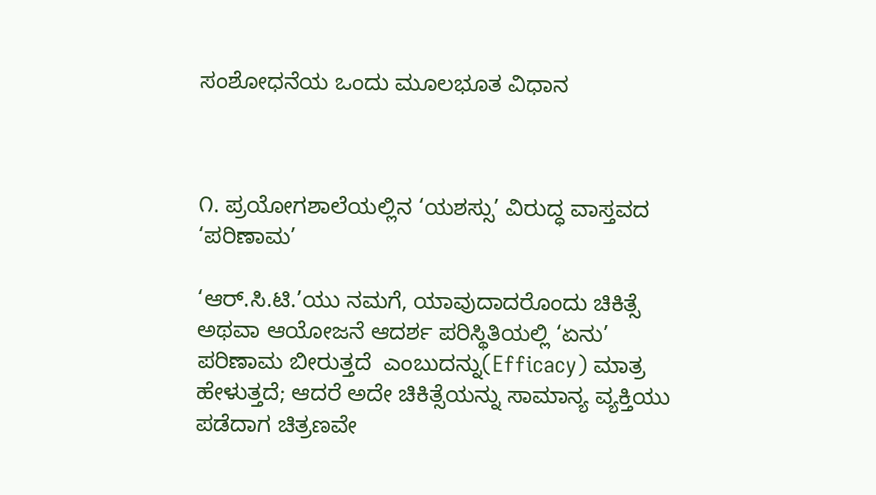ಸಂಶೋಧನೆಯ ಒಂದು ಮೂಲಭೂತ ವಿಧಾನ



೧. ಪ್ರಯೋಗಶಾಲೆಯಲ್ಲಿನ ‘ಯಶಸ್ಸು’ ವಿರುದ್ಧ ವಾಸ್ತವದ ‘ಪರಿಣಾಮ’

‘ಆರ್.ಸಿ.ಟಿ.’ಯು ನಮಗೆ, ಯಾವುದಾದರೊಂದು ಚಿಕಿತ್ಸೆ ಅಥವಾ ಆಯೋಜನೆ ಆದರ್ಶ ಪರಿಸ್ಥಿತಿಯಲ್ಲಿ ‘ಏನು’ ಪರಿಣಾಮ ಬೀರುತ್ತದೆ  ಎಂಬುದನ್ನು(Efficacy) ಮಾತ್ರ ಹೇಳುತ್ತದೆ; ಆದರೆ ಅದೇ ಚಿಕಿತ್ಸೆಯನ್ನು ಸಾಮಾನ್ಯ ವ್ಯಕ್ತಿಯು ಪಡೆದಾಗ ಚಿತ್ರಣವೇ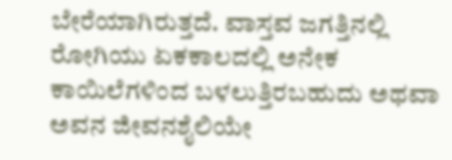ಬೇರೆಯಾಗಿರುತ್ತದೆ. ವಾಸ್ತವ ಜಗತ್ತಿನಲ್ಲಿ ರೋಗಿಯು ಏಕಕಾಲದಲ್ಲಿ ಅನೇಕ ಕಾಯಿಲೆಗಳಿಂದ ಬಳಲುತ್ತಿರಬಹುದು ಅಥವಾ ಅವನ ಜೀವನಶೈಲಿಯೇ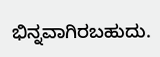ಭಿನ್ನವಾಗಿರಬಹುದು.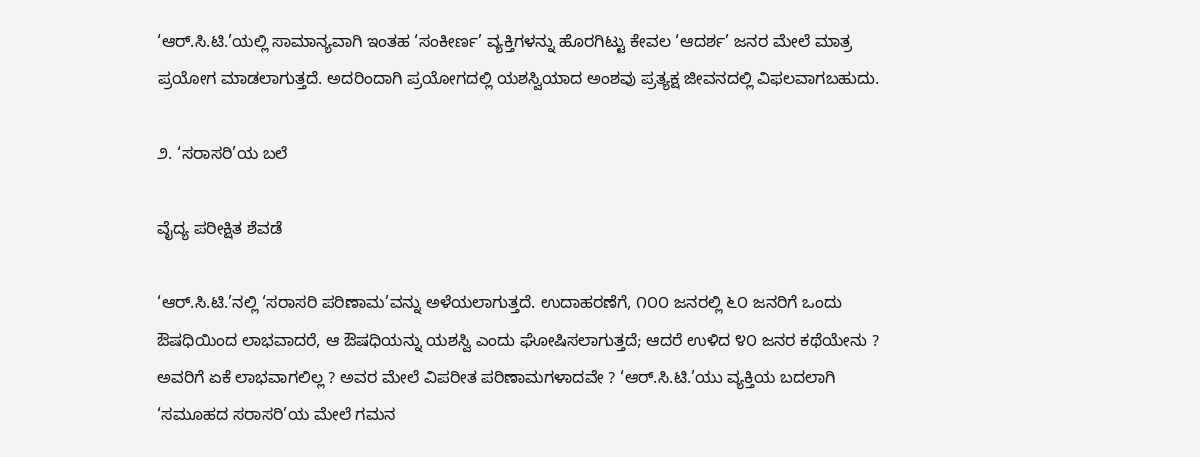‘ಆರ್.ಸಿ.ಟಿ.’ಯಲ್ಲಿ ಸಾಮಾನ್ಯವಾಗಿ ಇಂತಹ ‘ಸಂಕೀರ್ಣ’ ವ್ಯಕ್ತಿಗಳನ್ನು ಹೊರಗಿಟ್ಟು ಕೇವಲ ‘ಆದರ್ಶ’ ಜನರ ಮೇಲೆ ಮಾತ್ರ ಪ್ರಯೋಗ ಮಾಡಲಾಗುತ್ತದೆ. ಅದರಿಂದಾಗಿ ಪ್ರಯೋಗದಲ್ಲಿ ಯಶಸ್ವಿಯಾದ ಅಂಶವು ಪ್ರತ್ಯಕ್ಷ ಜೀವನದಲ್ಲಿ ವಿಫಲವಾಗಬಹುದು.

೨. ‘ಸರಾಸರಿ’ಯ ಬಲೆ

ವೈದ್ಯ ಪರೀಕ್ಷಿತ ಶೆವಡೆ

‘ಆರ್.ಸಿ.ಟಿ.’ನಲ್ಲಿ ‘ಸರಾಸರಿ ಪರಿಣಾಮ’ವನ್ನು ಅಳೆಯಲಾಗುತ್ತದೆ. ಉದಾಹರಣೆಗೆ, ೧೦೦ ಜನರಲ್ಲಿ ೬೦ ಜನರಿಗೆ ಒಂದು ಔಷಧಿಯಿಂದ ಲಾಭವಾದರೆ, ಆ ಔಷಧಿಯನ್ನು ಯಶಸ್ವಿ ಎಂದು ಘೋಷಿಸಲಾಗುತ್ತದೆ; ಆದರೆ ಉಳಿದ ೪೦ ಜನರ ಕಥೆಯೇನು ? ಅವರಿಗೆ ಏಕೆ ಲಾಭವಾಗಲಿಲ್ಲ ? ಅವರ ಮೇಲೆ ವಿಪರೀತ ಪರಿಣಾಮಗಳಾದವೇ ? ‘ಆರ್.ಸಿ.ಟಿ.’ಯು ವ್ಯಕ್ತಿಯ ಬದಲಾಗಿ ‘ಸಮೂಹದ ಸರಾಸರಿ’ಯ ಮೇಲೆ ಗಮನ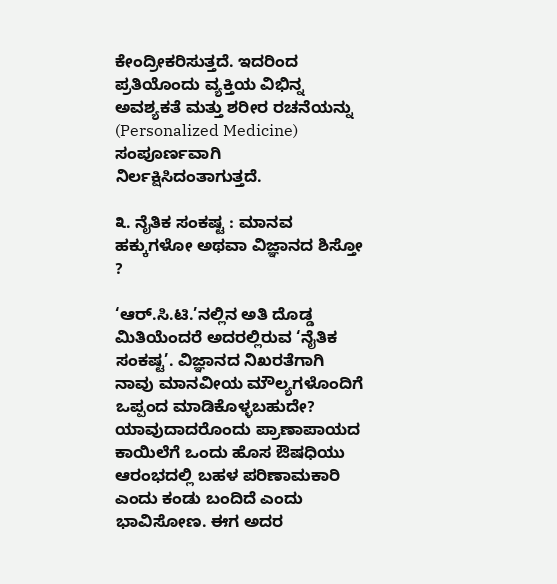ಕೇಂದ್ರೀಕರಿಸುತ್ತದೆ. ಇದರಿಂದ ಪ್ರತಿಯೊಂದು ವ್ಯಕ್ತಿಯ ವಿಭಿನ್ನ ಅವಶ್ಯಕತೆ ಮತ್ತು ಶರೀರ ರಚನೆಯನ್ನು (Personalized Medicine)  ಸಂಪೂರ್ಣವಾಗಿ ನಿರ್ಲಕ್ಷಿಸಿದಂತಾಗುತ್ತದೆ.

೩. ನೈತಿಕ ಸಂಕಷ್ಟ : ಮಾನವ ಹಕ್ಕುಗಳೋ ಅಥವಾ ವಿಜ್ಞಾನದ ಶಿಸ್ತೋ ?

‘ಆರ್.ಸಿ.ಟಿ.’ನಲ್ಲಿನ ಅತಿ ದೊಡ್ಡ ಮಿತಿಯೆಂದರೆ ಅದರಲ್ಲಿರುವ ‘ನೈತಿಕ ಸಂಕಷ್ಟ’. ವಿಜ್ಞಾನದ ನಿಖರತೆಗಾಗಿ ನಾವು ಮಾನವೀಯ ಮೌಲ್ಯಗಳೊಂದಿಗೆ ಒಪ್ಪಂದ ಮಾಡಿಕೊಳ್ಳಬಹುದೇ? ಯಾವುದಾದರೊಂದು ಪ್ರಾಣಾಪಾಯದ ಕಾಯಿಲೆಗೆ ಒಂದು ಹೊಸ ಔಷಧಿಯು ಆರಂಭದಲ್ಲಿ ಬಹಳ ಪರಿಣಾಮಕಾರಿ ಎಂದು ಕಂಡು ಬಂದಿದೆ ಎಂದು ಭಾವಿಸೋಣ. ಈಗ ಅದರ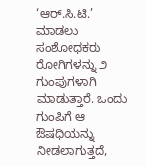‘ಆರ್.ಸಿ.ಟಿ.’ ಮಾಡಲು ಸಂಶೋಧಕರು ರೋಗಿಗಳನ್ನು ೨ ಗುಂಪುಗಳಾಗಿ ಮಾಡುತ್ತಾರೆ. ಒಂದು ಗುಂಪಿಗೆ ಆ ಔಷಧಿಯನ್ನು ನೀಡಲಾಗುತ್ತದೆ,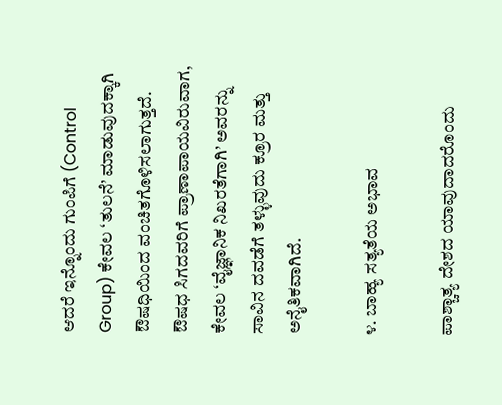ಆದರೆ ಇನ್ನೊಂದು ಗುಂಪಿಗೆ (Control Group) ಕೇವಲ ‘ತುಲನೆ’ ಮಾಡುವುದಕ್ಕಾಗಿ ಔಷಧಿಯಿಂದ ವಂಚಿತಗೊಳಿಸಲಾಗುತ್ತದೆ. ಔಷಧ ಸಿಗದವರಿಗೆ ಪ್ರಾಣಾಪಾಯವಿರುವಾಗ, ಕೇವಲ ‘ವೈಜ್ಞಾನಿಕ ನಿಖರತೆಗಾಗಿ’ ಅವರನ್ನು ಸಾವಿನ ದವಡೆಗೆ ತಳ್ಳುವುದು ಕ್ರೂರ ಮತ್ತು ಅನೈತಿಕವಾಗಿದೆ.

೪. ಬಾಹ್ಯ ಸತ್ಯತೆಯ ಅಭಾವ

ಪಾಶ್ಚಾತ್ಯ ದೇಶದ ಯಾವುದಾದರೊಂದು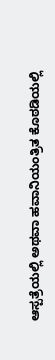ಆಸ್ಪತ್ರೆಯಲ್ಲಿ ಅಥವಾ ಹವಾನಿಯಂತ್ರಿತ ಕೊಠಡಿಯಲ್ಲಿ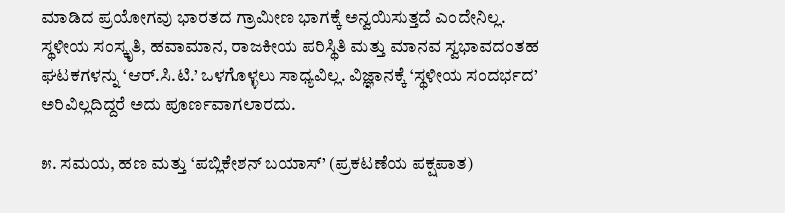ಮಾಡಿದ ಪ್ರಯೋಗವು ಭಾರತದ ಗ್ರಾಮೀಣ ಭಾಗಕ್ಕೆ ಅನ್ವಯಿಸುತ್ತದೆ ಎಂದೇನಿಲ್ಲ. ಸ್ಥಳೀಯ ಸಂಸ್ಕೃತಿ, ಹವಾಮಾನ, ರಾಜಕೀಯ ಪರಿಸ್ಥಿತಿ ಮತ್ತು ಮಾನವ ಸ್ವಭಾವದಂತಹ ಘಟಕಗಳನ್ನು ‘ಆರ್.ಸಿ.ಟಿ.’ ಒಳಗೊಳ್ಳಲು ಸಾಧ್ಯವಿಲ್ಲ. ವಿಜ್ಞಾನಕ್ಕೆ ‘ಸ್ಥಳೀಯ ಸಂದರ್ಭದ’ ಅರಿವಿಲ್ಲದಿದ್ದರೆ ಅದು ಪೂರ್ಣವಾಗಲಾರದು.

೫. ಸಮಯ, ಹಣ ಮತ್ತು ‘ಪಬ್ಲಿಕೇಶನ್ ಬಯಾಸ್’ (ಪ್ರಕಟಣೆಯ ಪಕ್ಷಪಾತ)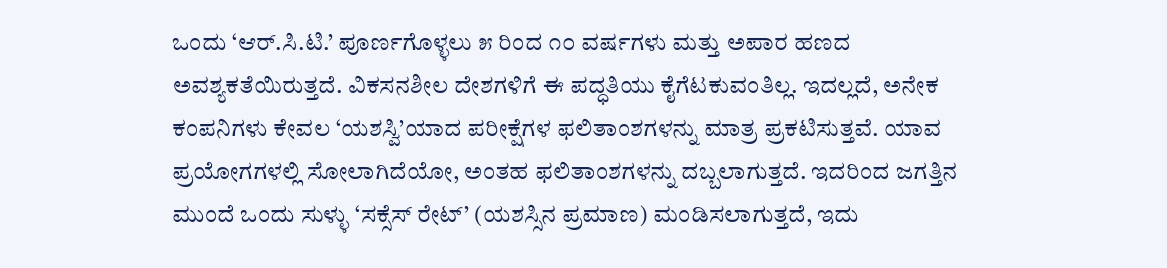ಒಂದು ‘ಆರ್.ಸಿ.ಟಿ.’ ಪೂರ್ಣಗೊಳ್ಳಲು ೫ ರಿಂದ ೧೦ ವರ್ಷಗಳು ಮತ್ತು ಅಪಾರ ಹಣದ ಅವಶ್ಯಕತೆಯಿರುತ್ತದೆ. ವಿಕಸನಶೀಲ ದೇಶಗಳಿಗೆ ಈ ಪದ್ಧತಿಯು ಕೈಗೆಟಕುವಂತಿಲ್ಲ. ಇದಲ್ಲದೆ, ಅನೇಕ ಕಂಪನಿಗಳು ಕೇವಲ ‘ಯಶಸ್ವಿ’ಯಾದ ಪರೀಕ್ಷೆಗಳ ಫಲಿತಾಂಶಗಳನ್ನು ಮಾತ್ರ ಪ್ರಕಟಿಸುತ್ತವೆ. ಯಾವ ಪ್ರಯೋಗಗಳಲ್ಲಿ ಸೋಲಾಗಿದೆಯೋ, ಅಂತಹ ಫಲಿತಾಂಶಗಳನ್ನು ದಬ್ಬಲಾಗುತ್ತದೆ. ಇದರಿಂದ ಜಗತ್ತಿನ ಮುಂದೆ ಒಂದು ಸುಳ್ಳು ‘ಸಕ್ಸೆಸ್ ರೇಟ್’ (ಯಶಸ್ಸಿನ ಪ್ರಮಾಣ) ಮಂಡಿಸಲಾಗುತ್ತದೆ, ಇದು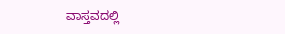ವಾಸ್ತವದಲ್ಲಿ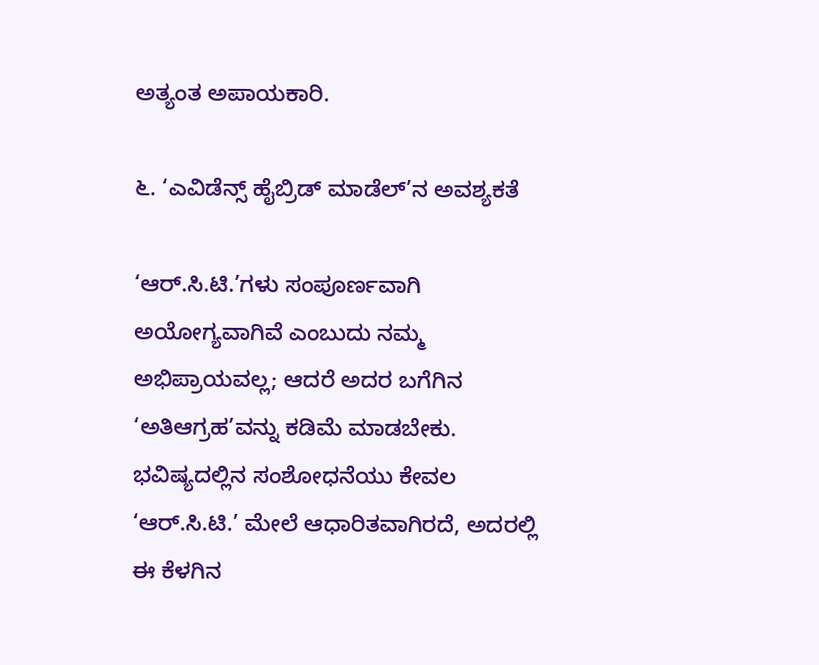ಅತ್ಯಂತ ಅಪಾಯಕಾರಿ.

೬. ‘ಎವಿಡೆನ್ಸ್ ಹೈಬ್ರಿಡ್ ಮಾಡೆಲ್’ನ ಅವಶ್ಯಕತೆ

‘ಆರ್.ಸಿ.ಟಿ.’ಗಳು ಸಂಪೂರ್ಣವಾಗಿ ಅಯೋಗ್ಯವಾಗಿವೆ ಎಂಬುದು ನಮ್ಮ ಅಭಿಪ್ರಾಯವಲ್ಲ; ಆದರೆ ಅದರ ಬಗೆಗಿನ ‘ಅತಿಆಗ್ರಹ’ವನ್ನು ಕಡಿಮೆ ಮಾಡಬೇಕು. ಭವಿಷ್ಯದಲ್ಲಿನ ಸಂಶೋಧನೆಯು ಕೇವಲ ‘ಆರ್.ಸಿ.ಟಿ.’ ಮೇಲೆ ಆಧಾರಿತವಾಗಿರದೆ, ಅದರಲ್ಲಿ ಈ ಕೆಳಗಿನ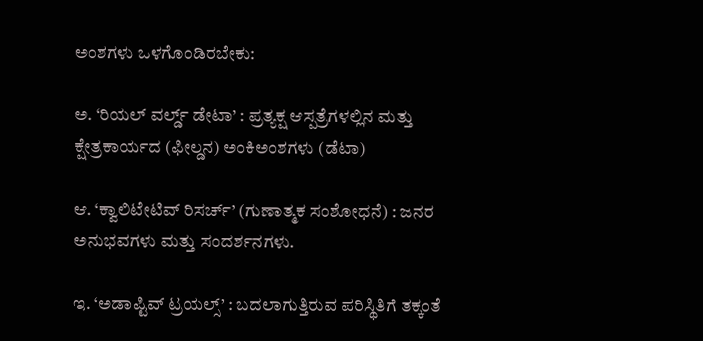ಅಂಶಗಳು ಒಳಗೊಂಡಿರಬೇಕು:

ಅ. ‘ರಿಯಲ್ ವರ್ಲ್ಡ್ ಡೇಟಾ’ : ಪ್ರತ್ಯಕ್ಷ ಆಸ್ಪತ್ರೆಗಳಲ್ಲಿನ ಮತ್ತು ಕ್ಷೇತ್ರಕಾರ್ಯದ (ಫೀಲ್ಡನ) ಅಂಕಿಅಂಶಗಳು (ಡೆಟಾ)

ಆ. ‘ಕ್ವಾಲಿಟೇಟಿವ್ ರಿಸರ್ಚ್’ (ಗುಣಾತ್ಮಕ ಸಂಶೋಧನೆ) : ಜನರ ಅನುಭವಗಳು ಮತ್ತು ಸಂದರ್ಶನಗಳು.

ಇ. ‘ಅಡಾಪ್ಟಿವ್ ಟ್ರಯಲ್ಸ್’ : ಬದಲಾಗುತ್ತಿರುವ ಪರಿಸ್ಥಿತಿಗೆ ತಕ್ಕಂತೆ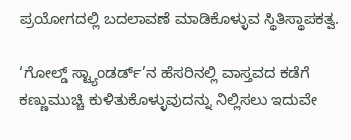ಪ್ರಯೋಗದಲ್ಲಿ ಬದಲಾವಣೆ ಮಾಡಿಕೊಳ್ಳುವ ಸ್ಥಿತಿಸ್ಥಾಪಕತ್ವ.

‘ಗೋಲ್ಡ್ ಸ್ಟ್ಯಾಂಡರ್ಡ್’ನ ಹೆಸರಿನಲ್ಲಿ ವಾಸ್ತವದ ಕಡೆಗೆ ಕಣ್ಣುಮುಚ್ಚಿ ಕುಳಿತುಕೊಳ್ಳುವುದನ್ನು ನಿಲ್ಲಿಸಲು ಇದುವೇ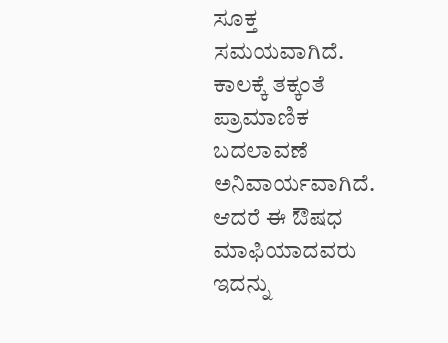ಸೂಕ್ತ ಸಮಯವಾಗಿದೆ. ಕಾಲಕ್ಕೆ ತಕ್ಕಂತೆ ಪ್ರಾಮಾಣಿಕ ಬದಲಾವಣೆ ಅನಿವಾರ್ಯವಾಗಿದೆ. ಆದರೆ ಈ ಔಷಧ ಮಾಫಿಯಾದವರು ಇದನ್ನು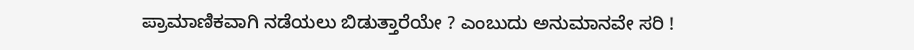ಪ್ರಾಮಾಣಿಕವಾಗಿ ನಡೆಯಲು ಬಿಡುತ್ತಾರೆಯೇ ? ಎಂಬುದು ಅನುಮಾನವೇ ಸರಿ !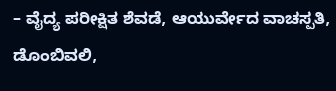– ವೈದ್ಯ ಪರೀಕ್ಷಿತ ಶೆವಡೆ, ಆಯುರ್ವೇದ ವಾಚಸ್ಪತಿ, ಡೊಂಬಿವಲಿ,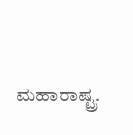ಮಹಾರಾಷ್ಟ್ರ.